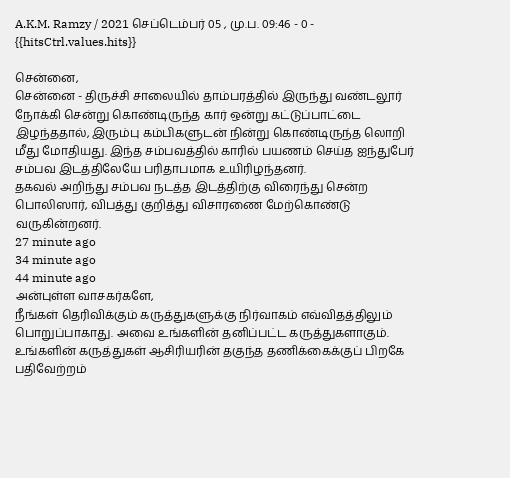A.K.M. Ramzy / 2021 செப்டெம்பர் 05 , மு.ப. 09:46 - 0 - {{hitsCtrl.values.hits}}

சென்னை,
சென்னை - திருச்சி சாலையில் தாம்பரத்தில் இருந்து வண்டலூர் நோக்கி சென்று கொண்டிருந்த கார் ஒன்று கட்டுப்பாட்டை இழந்ததால், இரும்பு கம்பிகளுடன் நின்று கொண்டிருந்த லொறி மீது மோதியது. இந்த சம்பவத்தில் காரில் பயணம் செய்த ஐந்துபேர் சம்பவ இடத்திலேயே பரிதாபமாக உயிரிழந்தனர்.
தகவல் அறிந்து சம்பவ நடத்த இடத்திற்கு விரைந்து சென்ற பொலிஸார், விபத்து குறித்து விசாரணை மேற்கொண்டு வருகின்றனர்.
27 minute ago
34 minute ago
44 minute ago
அன்புள்ள வாசகர்களே,
நீங்கள் தெரிவிக்கும் கருத்துகளுக்கு நிர்வாகம் எவ்விதத்திலும் பொறுப்பாகாது. அவை உங்களின் தனிப்பட்ட கருத்துகளாகும். உங்களின் கருத்துகள் ஆசிரியரின் தகுந்த தணிக்கைக்குப் பிறகே பதிவேற்றம்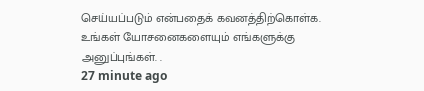செய்யப்படும் என்பதைக் கவனத்திற்கொள்க. உங்கள் யோசனைகளையும் எங்களுக்கு அனுப்புங்கள். .
27 minute ago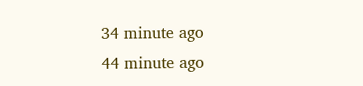34 minute ago
44 minute ago